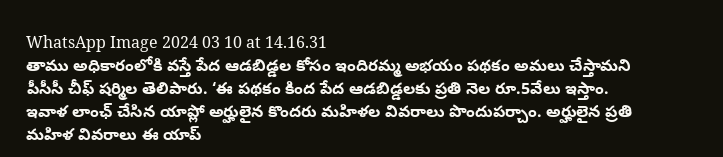WhatsApp Image 2024 03 10 at 14.16.31
తాము అధికారంలోకి వస్తే పేద ఆడబిడ్డల కోసం ఇందిరమ్మ అభయం పథకం అమలు చేస్తామని పీసీసీ చీఫ్ షర్మిల తెలిపారు. ‘ఈ పథకం కింద పేద ఆడబిడ్డలకు ప్రతి నెల రూ.5వేలు ఇస్తాం. ఇవాళ లాంఛ్ చేసిన యాప్లో అర్హులైన కొందరు మహిళల వివరాలు పొందుపర్చాం. అర్హులైన ప్రతి మహిళ వివరాలు ఈ యాప్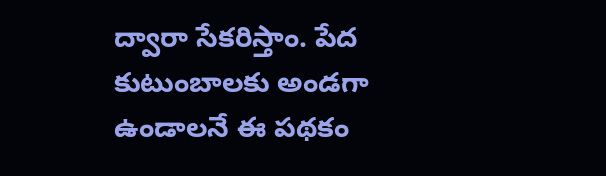ద్వారా సేకరిస్తాం. పేద కుటుంబాలకు అండగా ఉండాలనే ఈ పథకం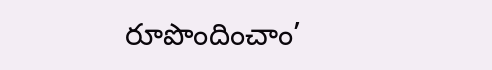రూపొందించాం’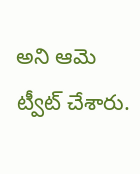అని ఆమె ట్వీట్ చేశారు.